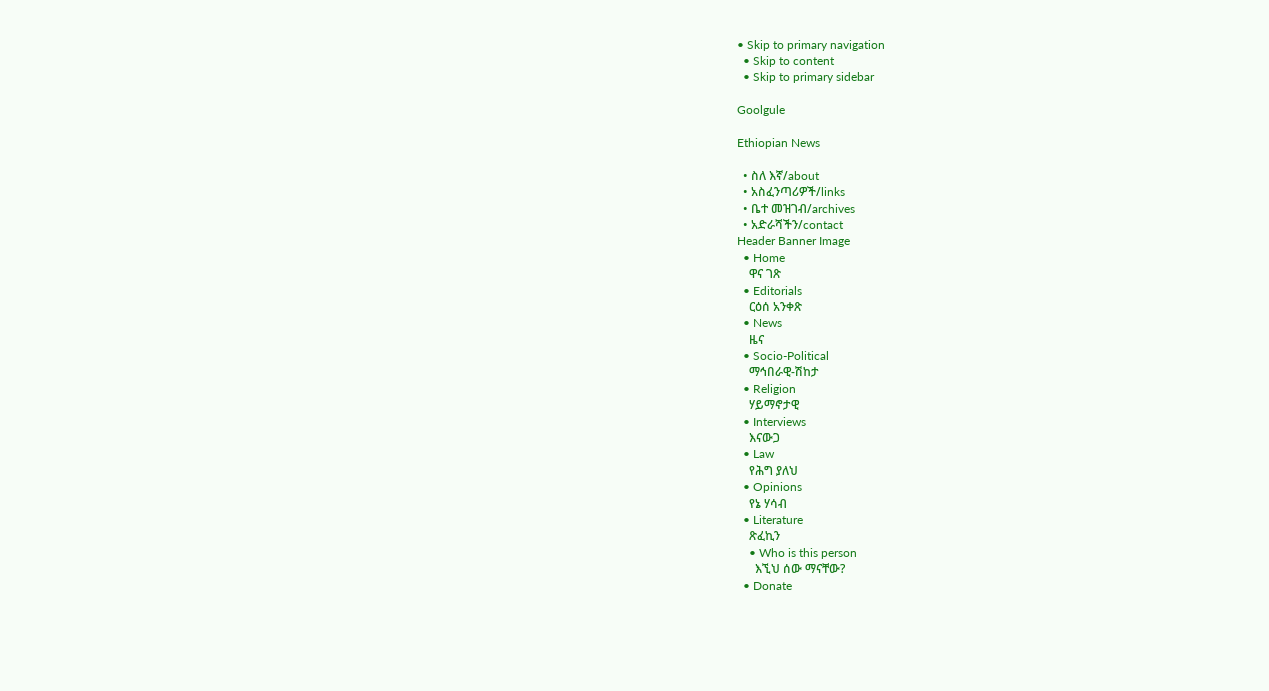• Skip to primary navigation
  • Skip to content
  • Skip to primary sidebar

Goolgule

Ethiopian News

  • ስለ እኛ/about
  • አስፈንጣሪዎች/links
  • ቤተ መዝገብ/archives
  • አድራሻችን/contact
Header Banner Image
  • Home
    ዋና ገጽ
  • Editorials
    ርዕሰ አንቀጽ
  • News
    ዜና
  • Socio-Political
    ማኅበራዊ-ሽከታ
  • Religion
    ሃይማኖታዊ
  • Interviews
    እናውጋ
  • Law
    የሕግ ያለህ
  • Opinions
    የኔ ሃሳብ
  • Literature
    ጽፈኪን
    • Who is this person
      እኚህ ሰው ማናቸው?
  • Donate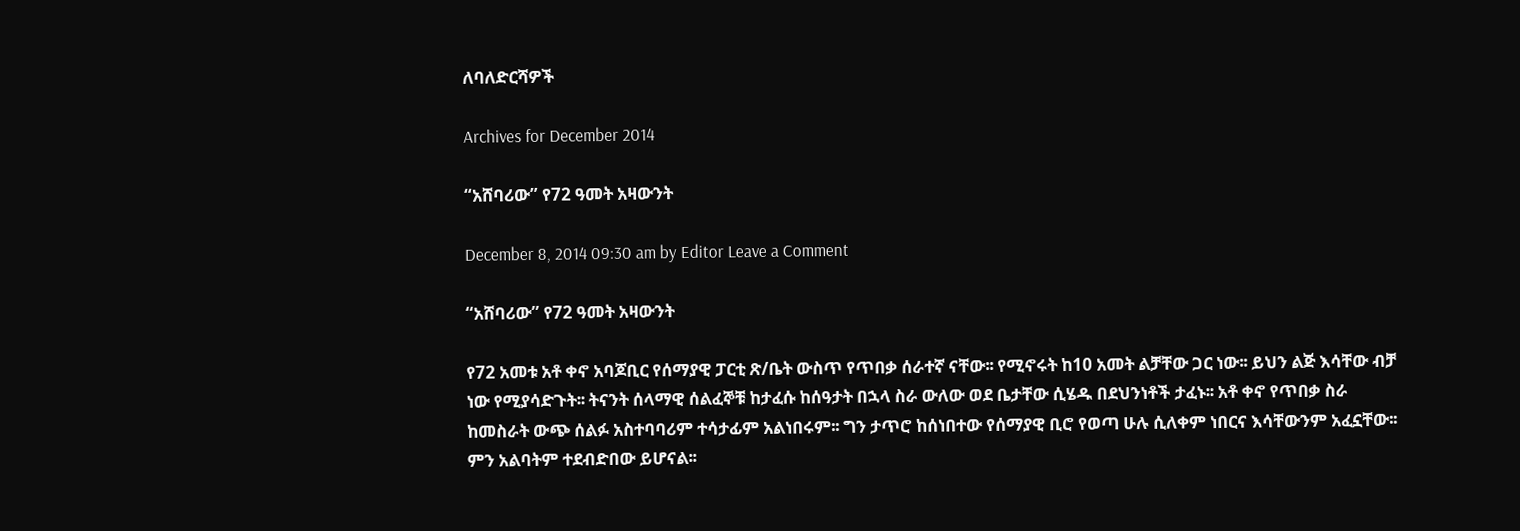ለባለድርሻዎች

Archives for December 2014

“አሸባሪው” የ72 ዓመት አዛውንት

December 8, 2014 09:30 am by Editor Leave a Comment

“አሸባሪው” የ72 ዓመት አዛውንት

የ72 አመቱ አቶ ቀኖ አባጆቢር የሰማያዊ ፓርቲ ጽ/ቤት ውስጥ የጥበቃ ሰራተኛ ናቸው፡፡ የሚኖሩት ከ10 አመት ልቻቸው ጋር ነው፡፡ ይህን ልጅ እሳቸው ብቻ ነው የሚያሳድጉት፡፡ ትናንት ሰላማዊ ሰልፈኞቹ ከታፈሱ ከሰዓታት በኋላ ስራ ውለው ወደ ቤታቸው ሲሄዱ በደህንነቶች ታፈኑ፡፡ አቶ ቀኖ የጥበቃ ስራ ከመስራት ውጭ ሰልፉ አስተባባሪም ተሳታፊም አልነበሩም፡፡ ግን ታጥሮ ከሰነበተው የሰማያዊ ቢሮ የወጣ ሁሉ ሲለቀም ነበርና እሳቸውንም አፈኗቸው፡፡ ምን አልባትም ተደብድበው ይሆናል፡፡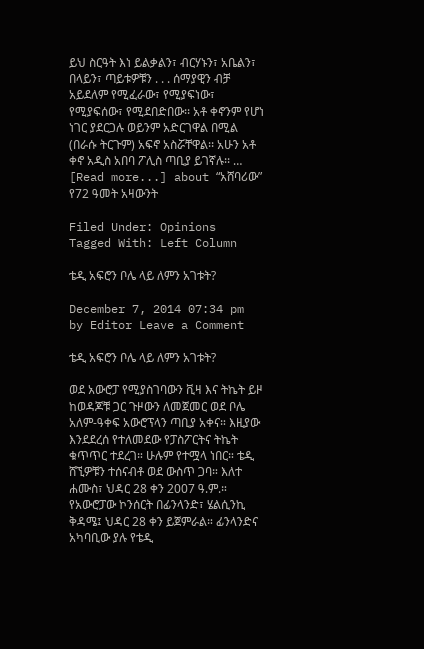ይህ ስርዓት እነ ይልቃልን፣ ብርሃኑን፣ አቤልን፣ በላይን፣ ጣይቱዎቹን . . . ሰማያዊን ብቻ አይደለም የሚፈራው፣ የሚያፍነው፣ የሚያፍሰው፣ የሚደበድበው፡፡ አቶ ቀኖንም የሆነ ነገር ያደርጋሉ ወይንም አድርገዋል በሚል (በራሱ ትርጉም) አፍኖ አስሯቸዋል፡፡ አሁን አቶ ቀኖ አዲስ አበባ ፖሊስ ጣቢያ ይገኛሉ፡፡ … [Read more...] about “አሸባሪው” የ72 ዓመት አዛውንት

Filed Under: Opinions Tagged With: Left Column

ቴዲ አፍሮን ቦሌ ላይ ለምን አገቱት?

December 7, 2014 07:34 pm by Editor Leave a Comment

ቴዲ አፍሮን ቦሌ ላይ ለምን አገቱት?

ወደ አውሮፓ የሚያስገባውን ቪዛ እና ትኬት ይዞ ከወዳጆቹ ጋር ጉዞውን ለመጀመር ወደ ቦሌ አለም-ዓቀፍ አውሮፕላን ጣቢያ አቀና። እዚያው እንደደረሰ የተለመደው የፓስፖርትና ትኬት ቁጥጥር ተደረገ። ሁሉም የተሟላ ነበር። ቴዲ ሸኚዎቹን ተሰናብቶ ወደ ውስጥ ጋባ። እለተ ሐሙስ፣ ህዳር 28 ቀን 2007 ዓ.ም.። የአውሮፓው ኮንሰርት በፊንላንድ፣ ሄልሲንኪ ቅዳሜ፤ ህዳር 28 ቀን ይጀምራል። ፊንላንድና አካባቢው ያሉ የቴዲ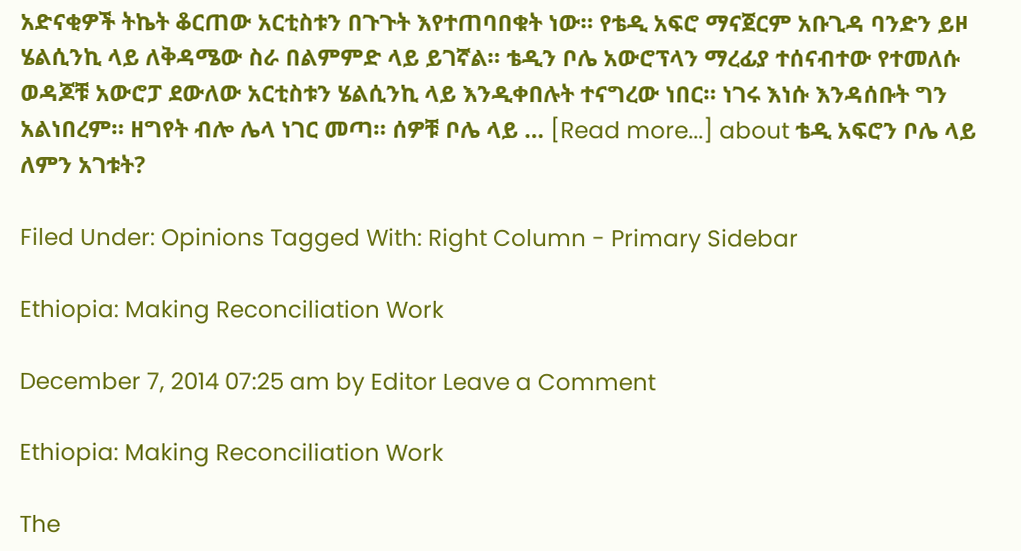አድናቂዎች ትኬት ቆርጠው አርቲስቱን በጉጉት እየተጠባበቁት ነው። የቴዲ አፍሮ ማናጀርም አቡጊዳ ባንድን ይዞ ሄልሲንኪ ላይ ለቅዳሜው ስራ በልምምድ ላይ ይገኛል። ቴዲን ቦሌ አውሮፕላን ማረፊያ ተሰናብተው የተመለሱ ወዳጆቹ አውሮፓ ደውለው አርቲስቱን ሄልሲንኪ ላይ እንዲቀበሉት ተናግረው ነበር። ነገሩ እነሱ እንዳሰቡት ግን አልነበረም። ዘግየት ብሎ ሌላ ነገር መጣ። ሰዎቹ ቦሌ ላይ … [Read more...] about ቴዲ አፍሮን ቦሌ ላይ ለምን አገቱት?

Filed Under: Opinions Tagged With: Right Column - Primary Sidebar

Ethiopia: Making Reconciliation Work

December 7, 2014 07:25 am by Editor Leave a Comment

Ethiopia: Making Reconciliation Work

The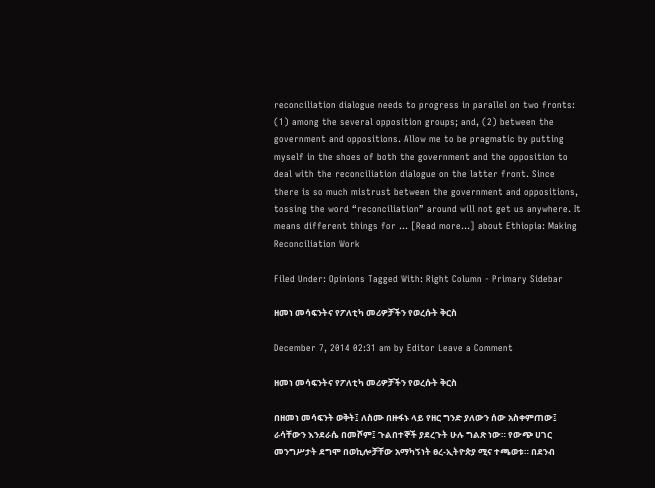reconciliation dialogue needs to progress in parallel on two fronts: (1) among the several opposition groups; and, (2) between the government and oppositions. Allow me to be pragmatic by putting myself in the shoes of both the government and the opposition to deal with the reconciliation dialogue on the latter front. Since there is so much mistrust between the government and oppositions, tossing the word “reconciliation” around will not get us anywhere. It means different things for … [Read more...] about Ethiopia: Making Reconciliation Work

Filed Under: Opinions Tagged With: Right Column - Primary Sidebar

ዘመነ መሳፍንትና የፖለቲካ መሪዎቻችን የወረሱት ቅርስ

December 7, 2014 02:31 am by Editor Leave a Comment

ዘመነ መሳፍንትና የፖለቲካ መሪዎቻችን የወረሱት ቅርስ

በዘመነ መሳፍንት ወቅት፤ ለስሙ በዙፋኑ ላይ የዘር ግንድ ያለውን ሰው አስቀምጠው፤ ራሳቸውን እንደራሴ በመሾም፤ ጉልበተኞች ያደረጉት ሁሉ ግልጽ ነው። የውጭ ሀገር መንግሥታት ደግሞ በወኪሎቻቸው አማካኝነት ፀረ-ኢትዮጵያ ሚና ተጫወቱ። በደንብ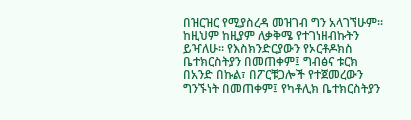በዝርዝር የሚያስረዳ መዝገብ ግን አላገኘሁም። ከዚህም ከዚያም ለቃቅሜ የተገነዘብኩትን ይዣለሁ። የእስክንድርያውን የኦርቶዶክስ ቤተክርስትያን በመጠቀም፤ ግብፅና ቱርክ በአንድ በኩል፣ በፖርቹጋሎች የተጀመረውን ግንኙነት በመጠቀም፤ የካቶሊክ ቤተክርስትያን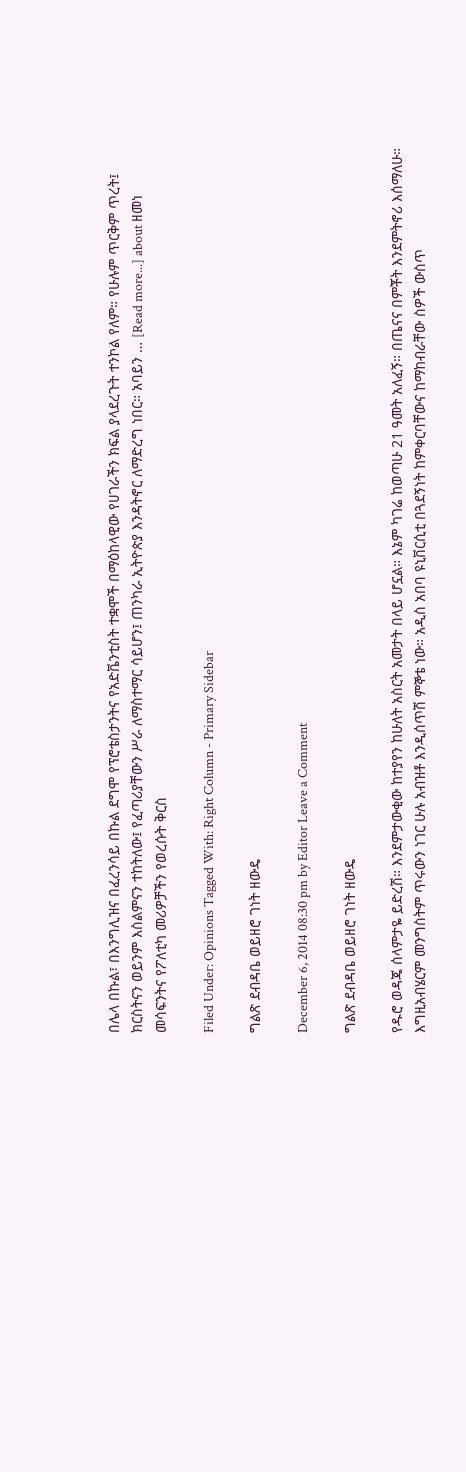በሌላ በኩል፣ በእንግሊዝና በፈረንሳይ በኩል ደግሞ የፕሮቴስታንትና የአድቬንቲስት ተቋሞች በማዕከላዊው የሀገራችን ክፍል ያላደረጉት ተንኮል የለም። የሁሉም ጥርቅም ጥረት፤ ክርስትናን ወይንም እስልምናን ተከትለው፤ የፈጣሪያቸውን ሥራ ለማስተማር ሳይሆን፤ ጠንካራ ኢትዮጵያ እንዳትኖር ለማድረግ ነበር። አባይን … [Read more...] about ዘመነ መሳፍንትና የፖለቲካ መሪዎቻችን የወረሱት ቅርስ

Filed Under: Opinions Tagged With: Right Column - Primary Sidebar

ግልጽ ደብዳቤ ወይዘሮ ገነት ዘውዴ

December 6, 2014 08:30 pm by Editor Leave a Comment

ግልጽ ደብዳቤ ወይዘሮ ገነት ዘውዴ

የዱሮ ወዳጄ ሰላምታዬ ይድረሽ። እንደምታውቂው ከተያየን ከሁለት አስርት አመታት በላይ ሆኗል። እኔም ካገሬ ከወጣሁ 21 ዓመት አለፈኝ። በጤናና በምቾት እንደምትኖሪ እሰማለሁ። እግዚአብሄርም መንግስትም ጥሩውን ነገር ሁሉ አብዝቶ እንዲሰጥሽ ምኞቴ ነው። አዲስ አበባ ዩኒቨርሲቲ በጓደኝነት ከምቀርባቸውና ከማከብራቸው ስዎች ውስጥ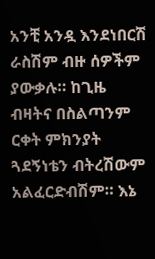አንቺ አንዷ እንደነበርሽ ራስሽም ብዙ ሰዎችም ያውቃሉ። ከጊዜ ብዛትና በስልጣንም ርቀት ምክንያት ጓደኝነቴን ብትረሽውም አልፈርድብሽም። እኔ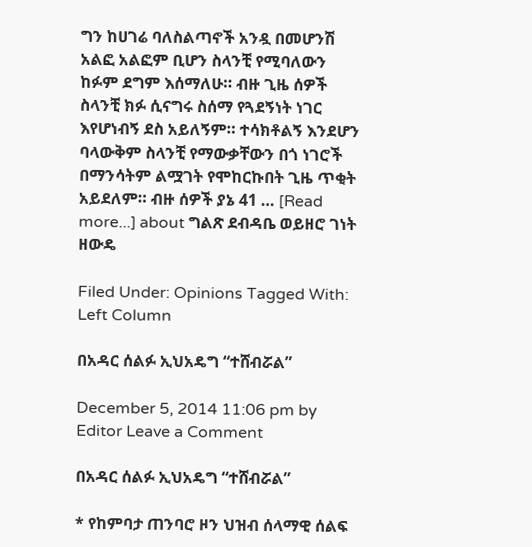ግን ከሀገሬ ባለስልጣኖች አንዷ በመሆንሽ አልፎ አልፎም ቢሆን ስላንቺ የሚባለውን ከፉም ደግም እሰማለሁ። ብዙ ጊዜ ሰዎች ስላንቺ ክፉ ሲናግሩ ስሰማ የጓደኝነት ነገር እየሆነብኝ ደስ አይለኝም። ተሳክቶልኝ እንደሆን ባላውቅም ስላንቺ የማውቃቸውን በጎ ነገሮች በማንሳትም ልሟገት የሞከርኩበት ጊዜ ጥቂት አይደለም። ብዙ ሰዎች ያኔ 41 … [Read more...] about ግልጽ ደብዳቤ ወይዘሮ ገነት ዘውዴ

Filed Under: Opinions Tagged With: Left Column

በአዳር ሰልፉ ኢህአዴግ “ተሸብሯል”

December 5, 2014 11:06 pm by Editor Leave a Comment

በአዳር ሰልፉ ኢህአዴግ “ተሸብሯል”

* የከምባታ ጠንባሮ ዞን ህዝብ ሰላማዊ ሰልፍ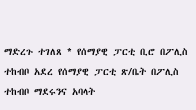ማድረጉ ተገለጸ * የሰማያዊ ፓርቲ ቢሮ በፖሊስ ተከብቦ አደረ የሰማያዊ ፓርቲ ጽ/ቤት በፖሊስ ተከብቦ ማደሩንና አባላት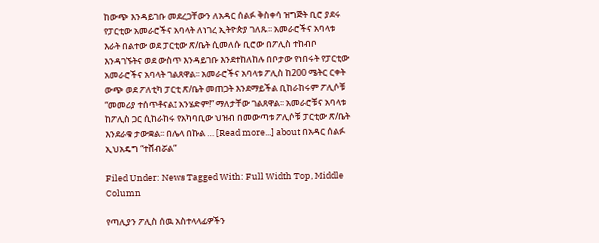ከውጭ እንዳይገቡ መደረጋቸውን ለአዳር ሰልፉ ቅስቀሳ ዝግጅት ቢሮ ያደሩ የፓርቲው አመራሮችና አባላት ለነገረ ኢትዮጵያ ገለጹ፡፡ አመራሮችና አባላቱ እራት በልተው ወደ ፓርቲው ጽ/ቤት ሲመለሱ ቢሮው በፖሊስ ተከብቦ እንዳገኙትና ወደ ውስጥ እንዳይገቡ እንደተከለከሉ በቦታው የነበሩት የፓርቲው አመራሮችና አባላት ገልጸዋል፡፡ አመራሮችና አባላቱ ፖሊስ ከ200 ሜትር ርቀት ውጭ ወደ ፖለቲካ ፓርቲ ጽ/ቤት መጠጋት እንደማይችል ቢከራከሩም ፖሊሶቹ “መመሪያ ተሰጥቶናል፤ አንሄድም!” ማለታቸው ገልጸዋል፡፡ አመራሮቹና አባላቱ ከፖሊስ ጋር ሲከራከሩ የአካባቢው ህዝብ በመውጣቱ ፖሊሶቹ ፓርቲው ጽ/ቤት እንደራቁ ታውቋል፡፡ በሌላ በኩል … [Read more...] about በአዳር ሰልፉ ኢህአዴግ “ተሸብሯል”

Filed Under: News Tagged With: Full Width Top, Middle Column

የጣሊያን ፖሊስ ሰዉ አስተላላፊዎችን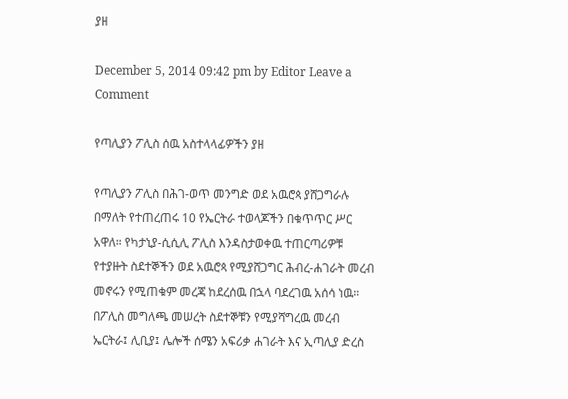ያዘ

December 5, 2014 09:42 pm by Editor Leave a Comment

የጣሊያን ፖሊስ ሰዉ አስተላላፊዎችን ያዘ

የጣሊያን ፖሊስ በሕገ-ወጥ መንግድ ወደ አዉሮጳ ያሸጋግራሉ በማለት የተጠረጠሩ 10 የኤርትራ ተወላጆችን በቁጥጥር ሥር አዋለ። የካታኒያ-ሲሲሊ ፖሊስ እንዳስታወቀዉ ተጠርጣሪዎቹ የተያዙት ስደተኞችን ወደ አዉሮጳ የሚያሸጋግር ሕብረ-ሐገራት መረብ መኖሩን የሚጠቁም መረጃ ከደረሰዉ በኋላ ባደረገዉ አሰሳ ነዉ። በፖሊስ መግለጫ መሠረት ስደተኞቹን የሚያሻግረዉ መረብ ኤርትራ፤ ሊቢያ፤ ሌሎች ሰሜን አፍሪቃ ሐገራት እና ኢጣሊያ ድረስ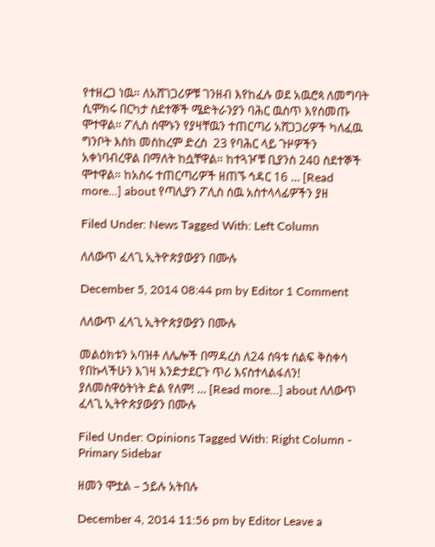የተዘረጋ ነዉ። ለአሸገጋሪዎቹ ገንዘብ እየከፈሉ ወደ አዉሮጳ ለመግባት  ሲሞክሩ በርካታ ስደተኞች ሜድትራንያን ባሕር ዉስጥ እየሰመጡ ሞተዋል። ፖሊስ ሰሞኑን የያዛቸዉን ተጠርጣሪ አሸጋጋሪዎች ካለፈዉ ግንቦት እስከ መስከረም ድረስ  23 የባሕር ላይ ጉዞዎችን አቀነባብረዋል በማለት ከሷቸዋል። ከተጓዦቹ ቢያንስ 240 ስደተኞች ሞተዋል። ከአስሩ ተጠርጣሪዎች ዘጠኙ ኅዳር 16 … [Read more...] about የጣሊያን ፖሊስ ሰዉ አስተላላፊዎችን ያዘ

Filed Under: News Tagged With: Left Column

ለለውጥ ፈላጊ ኢትዮጵያውያን በሙሉ

December 5, 2014 08:44 pm by Editor 1 Comment

ለለውጥ ፈላጊ ኢትዮጵያውያን በሙሉ

መልዕክቱን አባዝቶ ለሌሎች በማዳረስ ለ24 ሰዓቱ ሰልፍ ቅስቀሳ የበኩላችሁን እገዛ እንድታደርጉ ጥሪ እናስተላልፋለን! ያለመስዋዕትነት ድል የለም! … [Read more...] about ለለውጥ ፈላጊ ኢትዮጵያውያን በሙሉ

Filed Under: Opinions Tagged With: Right Column - Primary Sidebar

ዘመን ሞቷል – ኃይሉ አትበሉ

December 4, 2014 11:56 pm by Editor Leave a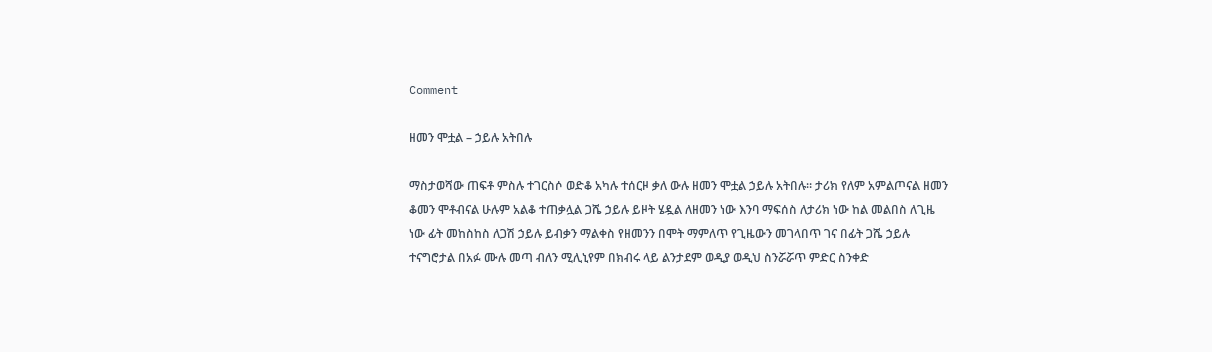Comment

ዘመን ሞቷል – ኃይሉ አትበሉ

ማስታወሻው ጠፍቶ ምስሉ ተገርስሶ ወድቆ አካሉ ተሰርዞ ቃለ ውሉ ዘመን ሞቷል ኃይሉ አትበሉ። ታሪክ የለም አምልጦናል ዘመን ቆመን ሞቶብናል ሁሉም አልቆ ተጠቃሏል ጋሼ ኃይሉ ይዞት ሄዷል ለዘመን ነው እንባ ማፍሰስ ለታሪክ ነው ከል መልበስ ለጊዜ ነው ፊት መከስከስ ለጋሽ ኃይሉ ይብቃን ማልቀስ የዘመንን በሞት ማምለጥ የጊዜውን መገላበጥ ገና በፊት ጋሼ ኃይሉ ተናግሮታል በአፉ ሙሉ መጣ ብለን ሚሊኒየም በክብሩ ላይ ልንታደም ወዲያ ወዲህ ስንሯሯጥ ምድር ስንቀድ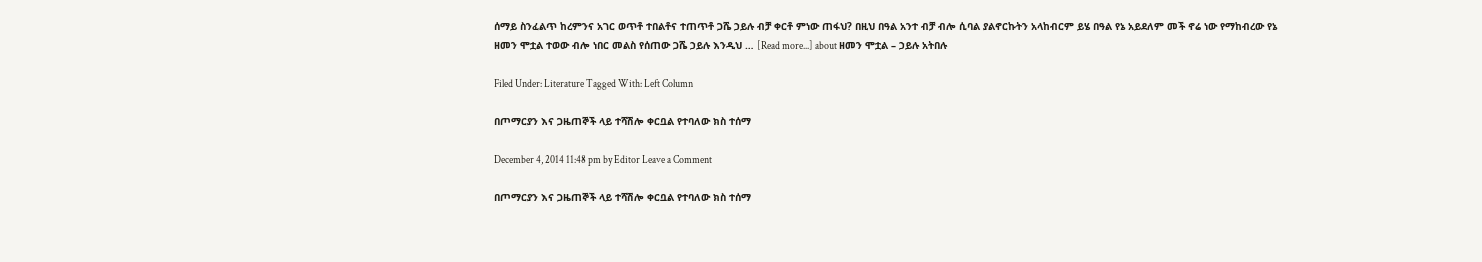ሰማይ ስንፈልጥ ከረምንና አገር ወጥቶ ተበልቶና ተጠጥቶ ጋሼ ኃይሉ ብቻ ቀርቶ ምነው ጠፋህ? በዚህ በዓል አንተ ብቻ ብሎ ሲባል ያልኖርኩትን አላከብርም ይሄ በዓል የኔ አይደለም መች ኖሬ ነው የማከብረው የኔ ዘመን ሞቷል ተወው ብሎ ነበር መልስ የሰጠው ጋሼ ኃይሉ እንዲህ … [Read more...] about ዘመን ሞቷል – ኃይሉ አትበሉ

Filed Under: Literature Tagged With: Left Column

በጦማርያን እና ጋዜጠኞች ላይ ተሻሽሎ ቀርቧል የተባለው ክስ ተሰማ

December 4, 2014 11:48 pm by Editor Leave a Comment

በጦማርያን እና ጋዜጠኞች ላይ ተሻሽሎ ቀርቧል የተባለው ክስ ተሰማ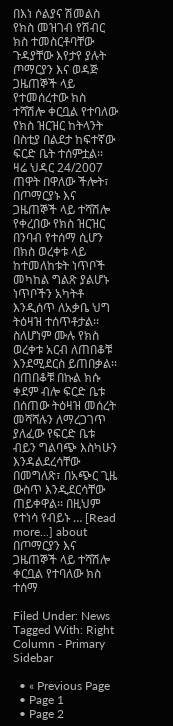በእነ ሶልያና ሽመልስ የክስ መዝገብ የሽብር ክስ ተመስርቶባቸው ጉዳያቸው እየታየ ያሉት ጦማርያን እና ወዳጅ ጋዜጠኞች ላይ የተመሰረተው ክስ ተሻሽሎ ቀርቧል የተባለው የክስ ዝርዝር ከትላንት በስቲያ በልደታ ከፍተኛው ፍርድ ቤት ተሰምቷል፡፡ ዛሬ ህዳር 24/2007 ጠዋት በዋለው ችሎት፣ በጦማርያኑ እና ጋዜጠኞች ላይ ተሻሽሎ የቀረበው የክስ ዝርዝር በንባብ የተሰማ ሲሆን በክስ ወረቀቱ ላይ ከተመለከቱት ነጥቦች መካከል ግልጽ ያልሆኑ ነጥቦችን አካትቶ እንዲሰጥ ለአቃቤ ህግ ትዕዛዝ ተሰጥቶታል፡፡ ስለሆነም ሙሉ የክስ ወረቀቱ አርብ ለጠበቆቹ እንደሚደርስ ይጠበቃል፡፡ በጠበቆቹ በኩል ክሱ ቀደም ብሎ ፍርድ ቤቱ በሰጠው ትዕዛዝ መሰረት መሻሻሉን ለማረጋገጥ ያለፈው የፍርድ ቤቱ ብይን ግልባጭ እስካሁን እንዳልደረሳቸው በመግለጽ፣ በአጭር ጊዜ ውስጥ እንዲደርሳቸው ጠይቀዋል፡፡ በዚህም የተነሳ የብይኑ … [Read more...] about በጦማርያን እና ጋዜጠኞች ላይ ተሻሽሎ ቀርቧል የተባለው ክስ ተሰማ

Filed Under: News Tagged With: Right Column - Primary Sidebar

  • « Previous Page
  • Page 1
  • Page 2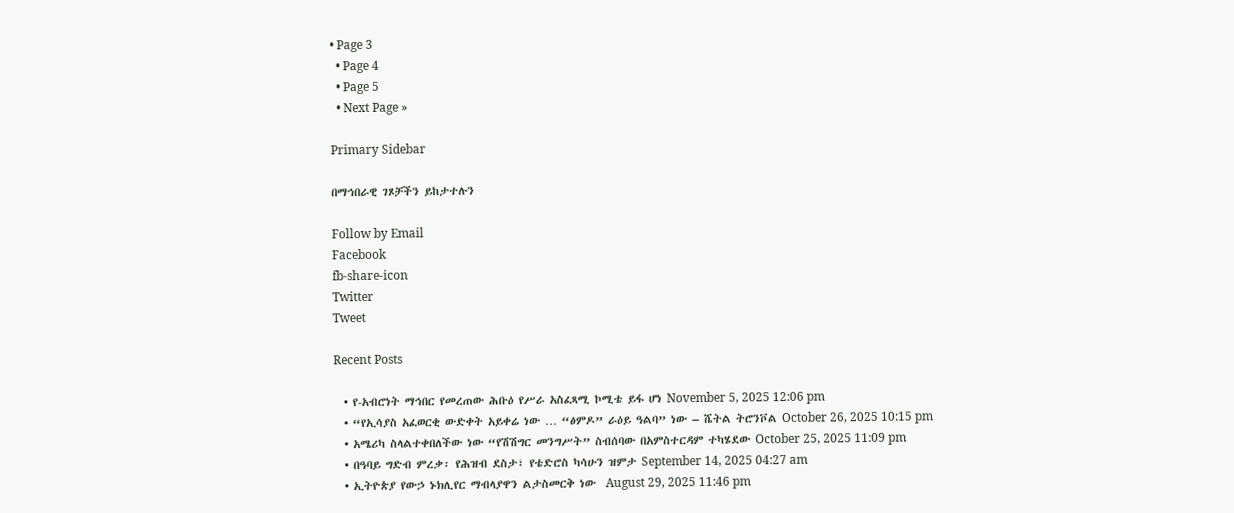• Page 3
  • Page 4
  • Page 5
  • Next Page »

Primary Sidebar

በማኅበራዊ ገጾቻችን ይከታተሉን

Follow by Email
Facebook
fb-share-icon
Twitter
Tweet

Recent Posts

  • የ-አብሮነት ማኅበር የመረጠው ሕቡዕ የሥራ አስፈጻሚ ኮሚቴ ይፋ ሆነ November 5, 2025 12:06 pm
  • “የኢሳያስ አፈወርቂ ውድቀት አይቀሬ ነው … “ፅምዶ” ራዕይ ዓልባ” ነው – ሼትል ትሮንቮል October 26, 2025 10:15 pm
  • አሜሪካ ስላልተቀበለችው ነው “የሽሽግር መንግሥት” ስብሰባው በአምስተርዳም ተካሄደው October 25, 2025 11:09 pm
  • በዓባይ ግድብ ምረቃ፡ የሕዝብ ደስታ፣ የቴድሮስ ካሳሁን ዝምታ September 14, 2025 04:27 am
  • ኢትዮጵያ የውኃ ኑክሊየር ማብላያዋን ልታስመርቅ ነው  August 29, 2025 11:46 pm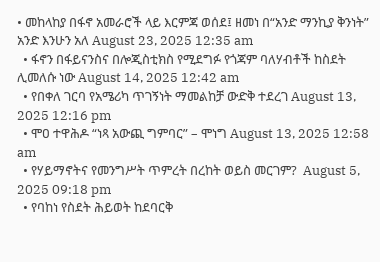• መከላከያ በፋኖ አመራሮች ላይ እርምጃ ወሰደ፤ ዘመነ በ“አንድ ማንኪያ ቅንነት” አንድ እንሁን አለ August 23, 2025 12:35 am
  • ፋኖን በፋይናንስና በሎጂስቲክስ የሚደግፉ የጎጃም ባለሃብቶች ከስደት ሊመለሱ ነው August 14, 2025 12:42 am
  • የበቀለ ገርባ የአሜሪካ ጥገኝነት ማመልከቻ ውድቅ ተደረገ August 13, 2025 12:16 pm
  • ሞዐ ተዋሕዶ “ነጻ አውጪ ግምባር” – ሞነግ August 13, 2025 12:58 am
  • የሃይማኖትና የመንግሥት ጥምረት በረከት ወይስ መርገም?  August 5, 2025 09:18 pm
  • የባከነ የስደት ሕይወት ከደባርቅ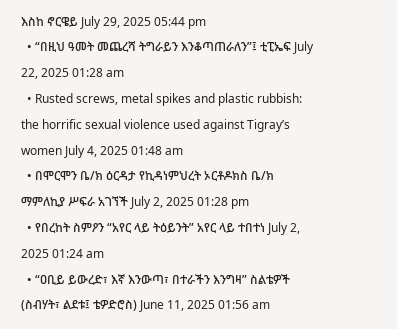እስከ ኖርዌይ July 29, 2025 05:44 pm
  • “በዚህ ዓመት መጨረሻ ትግራይን እንቆጣጠራለን”፤ ቲፒኤፍ July 22, 2025 01:28 am
  • Rusted screws, metal spikes and plastic rubbish: the horrific sexual violence used against Tigray’s women July 4, 2025 01:48 am
  • በሞርሞን ቤ/ክ ዕርዳታ የኪዳነምህረት ኦርቶዶክስ ቤ/ክ ማምለኪያ ሥፍራ አገኘች July 2, 2025 01:28 pm
  • የበረከት ስምዖን “አየር ላይ ትዕይንት” አየር ላይ ተበተነ July 2, 2025 01:24 am
  • “ዐቢይ ይውረድ፣ እኛ እንውጣ፣ በተራችን እንግዛ” ስልቴዎች (ስብሃት፣ ልደቱ፤ ቴዎድሮስ) June 11, 2025 01:56 am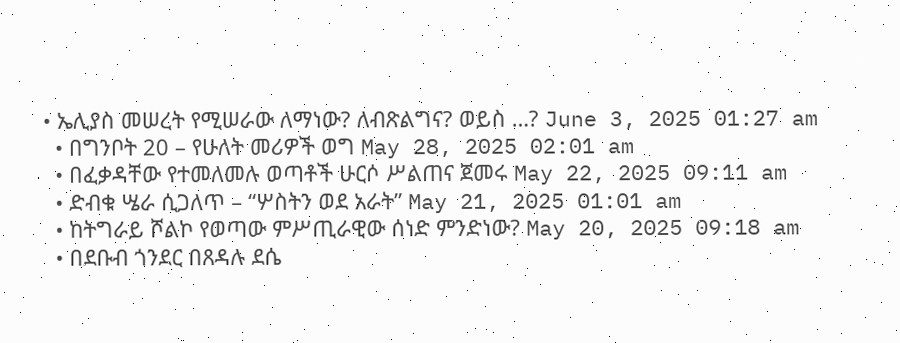• ኤሊያስ መሠረት የሚሠራው ለማነው? ለብጽልግና? ወይስ …? June 3, 2025 01:27 am
  • በግንቦት 20 – የሁለት መሪዎች ወግ May 28, 2025 02:01 am
  • በፈቃዳቸው የተመለመሉ ወጣቶች ሁርሶ ሥልጠና ጀመሩ May 22, 2025 09:11 am
  • ድብቁ ሤራ ሲጋለጥ – “ሦስትን ወደ አራት” May 21, 2025 01:01 am
  • ከትግራይ ሾልኮ የወጣው ምሥጢራዊው ሰነድ ምንድነው? May 20, 2025 09:18 am
  • በደቡብ ጎንደር በጸዳሉ ደሴ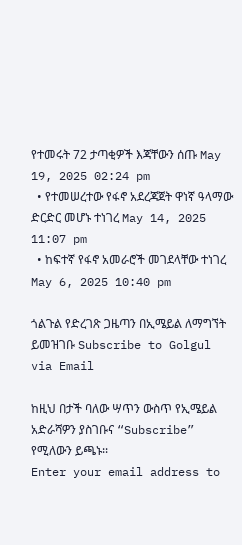የተመሩት 72 ታጣቂዎች እጃቸውን ሰጡ May 19, 2025 02:24 pm
  • የተመሠረተው የፋኖ አደረጃጀት ዋነኛ ዓላማው ድርድር መሆኑ ተነገረ May 14, 2025 11:07 pm
  • ከፍተኛ የፋኖ አመራሮች መገደላቸው ተነገረ May 6, 2025 10:40 pm

ጎልጉል የድረገጽ ጋዜጣን በኢሜይል ለማግኘት ይመዝገቡ Subscribe to Golgul via Email

ከዚህ በታች ባለው ሣጥን ውስጥ የኢሜይል አድራሻዎን ያስገቡና “Subscribe” የሚለውን ይጫኑ፡፡
Enter your email address to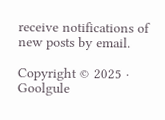receive notifications of new posts by email.

Copyright © 2025 · Goolgule